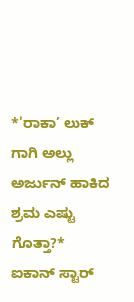*'ರಾಕಾ’ ಲುಕ್ ಗಾಗಿ ಅಲ್ಲು ಅರ್ಜುನ್ ಹಾಕಿದ ಶ್ರಮ ಎಷ್ಟು ಗೊತ್ತಾ?* ಐಕಾನ್ ಸ್ಟಾರ್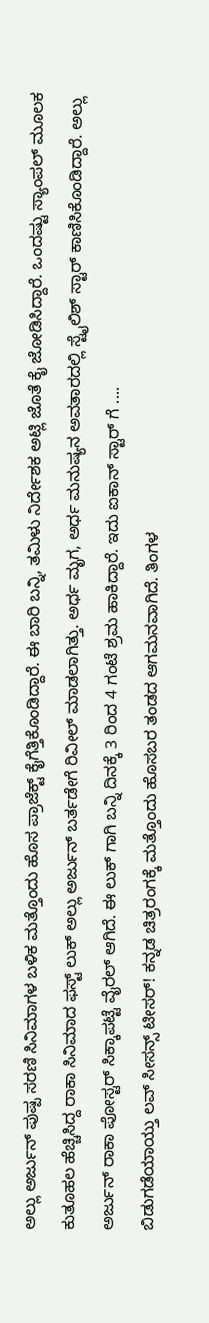ಅಲ್ಲು ಅರ್ಜುನ್ ಪುಷ್ಪ ಸರಣಿ ಸಿನಿಮಾಗಳ ಬಳಿಕ ಮತ್ತೊಂದು ಹೊಸ ಪ್ರಾಜೆಕ್ಟ್ ಕೈಗೆತ್ತಿಕೊಂಡಿದ್ದಾರೆ. ಈ ಬಾರಿ ಬನ್ನಿ, ತಮಿಳು ನಿರ್ದೇಶಕ ಅಟ್ಲಿ ಜೊತೆ ಕೈ ಜೋಡಿಸಿದ್ದಾರೆ. ಒಂದಷ್ಟು ಸ್ಯಾಂಪಲ್ ಮೂಲಕ ಕುತೂಹಲ ಹೆಚ್ಚಿಸಿದ್ದ ರಾಕಾ ಸಿನಿಮಾದ ಫಸ್ಟ್ ಲುಕ್ ಅಲ್ಲು ಅರ್ಜುನ್ ಬರ್ತಡೇಗೆ ರಿವೀಲ್ ಮಾಡಲಾಗಿತ್ತು. ಅರ್ಧ ಮೃಗ, ಅರ್ಧ ಮನುಷ್ಯನ ಅವತಾರದಲ್ಲಿ ಸ್ಟೈಲಿಶ್ ಸ್ಟಾರ್ ಕಾಣಿಸಿಕೊಂಡಿದ್ದಾರೆ. ಅಲ್ಲು ಅರ್ಜುನ್ ರಾಕಾ ಪೋಸ್ಟರ್ ಸಿಕ್ಕಾಪಟ್ಟೆ ವೈರಲ್ ಆಗಿದೆ. ಈ ಲುಕ್ ಗಾಗಿ ಬನ್ನಿ ದಿನಕ್ಕೆ 3 ರಿಂದ 4 ಗಂಟೆ ಶ್ರಮ ಹಾಕಿದ್ದಾರೆ. ಇದು ಐಕಾನ್ ಸ್ಟಾರ್ ಗೆ ....
ಬಿಡುಗಡೆಯಾಯ್ತು ಲವ್ ಸೀಸನ್ಸ್ ಟೀಸರ್! ಕನ್ನಡ ಚಿತ್ರರಂಗಕ್ಕೆ ಮತ್ತೊಂದು ಹೊಸಬರ ತಂಡದ ಆಗಮನವಾಗಿದೆ. ತಿಂಗಳ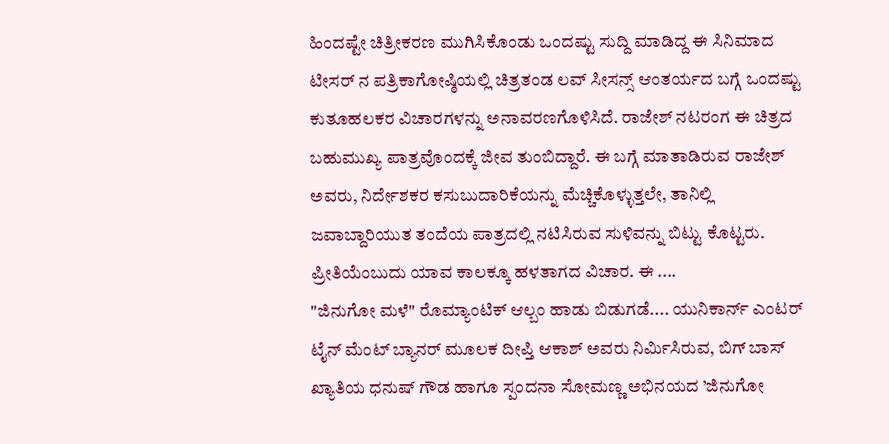ಹಿಂದಷ್ಟೇ ಚಿತ್ರೀಕರಣ ಮುಗಿಸಿಕೊಂಡು ಒಂದಷ್ಟು ಸುದ್ದಿ ಮಾಡಿದ್ದ ಈ ಸಿನಿಮಾದ ಟೀಸರ್ ನ ಪತ್ರಿಕಾಗೋಷ್ಠಿಯಲ್ಲಿ ಚಿತ್ರತಂಡ ಲವ್ ಸೀಸನ್ಸ್ ಆಂತರ್ಯದ ಬಗ್ಗೆ ಒಂದಷ್ಟು ಕುತೂಹಲಕರ ವಿಚಾರಗಳನ್ನು ಅನಾವರಣಗೊಳಿಸಿದೆ. ರಾಜೇಶ್ ನಟರಂಗ ಈ ಚಿತ್ರದ ಬಹುಮುಖ್ಯ ಪಾತ್ರವೊಂದಕ್ಕೆ ಜೀವ ತುಂಬಿದ್ದಾರೆ. ಈ ಬಗ್ಗೆ ಮಾತಾಡಿರುವ ರಾಜೇಶ್ ಅವರು, ನಿರ್ದೇಶಕರ ಕಸುಬುದಾರಿಕೆಯನ್ನು ಮೆಚ್ಚಿಕೊಳ್ಳುತ್ತಲೇ, ತಾನಿಲ್ಲಿ ಜವಾಬ್ದಾರಿಯುತ ತಂದೆಯ ಪಾತ್ರದಲ್ಲಿ ನಟಿಸಿರುವ ಸುಳಿವನ್ನು ಬಿಟ್ಟು ಕೊಟ್ಟರು. ಪ್ರೀತಿಯೆಂಬುದು ಯಾವ ಕಾಲಕ್ಕೂ ಹಳತಾಗದ ವಿಚಾರ. ಈ ....
"ಜಿನುಗೋ ಮಳೆ" ರೊಮ್ಯಾಂಟಿಕ್ ಆಲ್ಬಂ ಹಾಡು ಬಿಡುಗಡೆ.... ಯುನಿಕಾರ್ನ್ ಎಂಟರ್ ಟೈನ್ ಮೆಂಟ್ ಬ್ಯಾನರ್ ಮೂಲಕ ದೀಪ್ತಿ ಆಕಾಶ್ ಅವರು ನಿರ್ಮಿಸಿರುವ, ಬಿಗ್ ಬಾಸ್ ಖ್ಯಾತಿಯ ಧನುಷ್ ಗೌಡ ಹಾಗೂ ಸ್ಪಂದನಾ ಸೋಮಣ್ಣ ಅಭಿನಯದ ’ಜಿನುಗೋ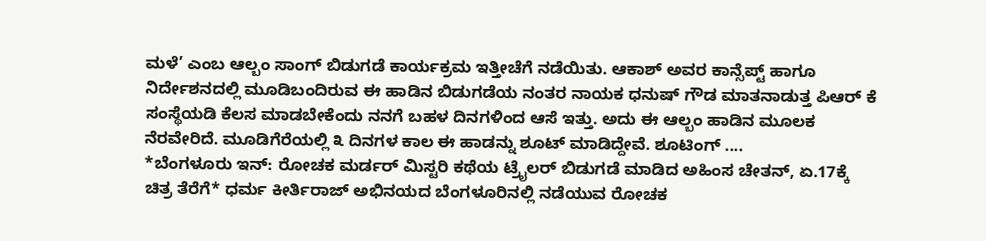ಮಳೆ’ ಎಂಬ ಆಲ್ಬಂ ಸಾಂಗ್ ಬಿಡುಗಡೆ ಕಾರ್ಯಕ್ರಮ ಇತ್ತೀಚೆಗೆ ನಡೆಯಿತು. ಆಕಾಶ್ ಅವರ ಕಾನ್ಸೆಪ್ಟ್ ಹಾಗೂ ನಿರ್ದೇಶನದಲ್ಲಿ ಮೂಡಿಬಂದಿರುವ ಈ ಹಾಡಿನ ಬಿಡುಗಡೆಯ ನಂತರ ನಾಯಕ ಧನುಷ್ ಗೌಡ ಮಾತನಾಡುತ್ತ ಪಿಆರ್ ಕೆ ಸಂಸ್ಥೆಯಡಿ ಕೆಲಸ ಮಾಡಬೇಕೆಂದು ನನಗೆ ಬಹಳ ದಿನಗಳಿಂದ ಆಸೆ ಇತ್ತು. ಅದು ಈ ಆಲ್ಬಂ ಹಾಡಿನ ಮೂಲಕ ನೆರವೇರಿದೆ. ಮೂಡಿಗೆರೆಯಲ್ಲಿ ೩ ದಿನಗಳ ಕಾಲ ಈ ಹಾಡನ್ನು ಶೂಟ್ ಮಾಡಿದ್ದೇವೆ. ಶೂಟಿಂಗ್ ....
*ಬೆಂಗಳೂರು ಇನ್: ರೋಚಕ ಮರ್ಡರ್ ಮಿಸ್ಟರಿ ಕಥೆಯ ಟ್ರೈಲರ್ ಬಿಡುಗಡೆ ಮಾಡಿದ ಅಹಿಂಸ ಚೇತನ್, ಏ.17ಕ್ಕೆ ಚಿತ್ರ ತೆರೆಗೆ* ಧರ್ಮ ಕೀರ್ತಿರಾಜ್ ಅಭಿನಯದ ಬೆಂಗಳೂರಿನಲ್ಲಿ ನಡೆಯುವ ರೋಚಕ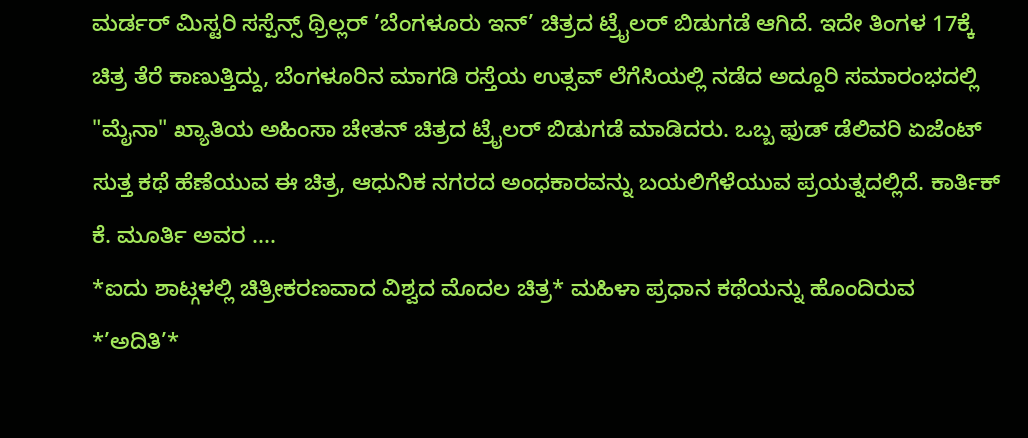ಮರ್ಡರ್ ಮಿಸ್ಟರಿ ಸಸ್ಪೆನ್ಸ್ ಥ್ರಿಲ್ಲರ್ ’ಬೆಂಗಳೂರು ಇನ್’ ಚಿತ್ರದ ಟ್ರೈಲರ್ ಬಿಡುಗಡೆ ಆಗಿದೆ. ಇದೇ ತಿಂಗಳ 17ಕ್ಕೆ ಚಿತ್ರ ತೆರೆ ಕಾಣುತ್ತಿದ್ದು, ಬೆಂಗಳೂರಿನ ಮಾಗಡಿ ರಸ್ತೆಯ ಉತ್ಸವ್ ಲೆಗೆಸಿಯಲ್ಲಿ ನಡೆದ ಅದ್ದೂರಿ ಸಮಾರಂಭದಲ್ಲಿ "ಮೈನಾ" ಖ್ಯಾತಿಯ ಅಹಿಂಸಾ ಚೇತನ್ ಚಿತ್ರದ ಟ್ರೈಲರ್ ಬಿಡುಗಡೆ ಮಾಡಿದರು. ಒಬ್ಬ ಫುಡ್ ಡೆಲಿವರಿ ಏಜೆಂಟ್ ಸುತ್ತ ಕಥೆ ಹೆಣೆಯುವ ಈ ಚಿತ್ರ, ಆಧುನಿಕ ನಗರದ ಅಂಧಕಾರವನ್ನು ಬಯಲಿಗೆಳೆಯುವ ಪ್ರಯತ್ನದಲ್ಲಿದೆ. ಕಾರ್ತಿಕ್ ಕೆ. ಮೂರ್ತಿ ಅವರ ....
*ಐದು ಶಾಟ್ಗಳಲ್ಲಿ ಚಿತ್ರೀಕರಣವಾದ ವಿಶ್ವದ ಮೊದಲ ಚಿತ್ರ* ಮಹಿಳಾ ಪ್ರಧಾನ ಕಥೆಯನ್ನು ಹೊಂದಿರುವ *’ಅದಿತಿ’*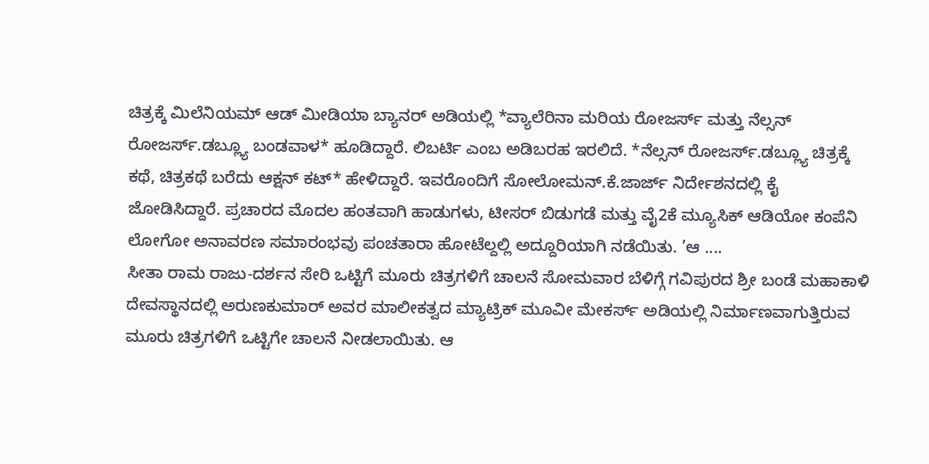ಚಿತ್ರಕ್ಕೆ ಮಿಲೆನಿಯಮ್ ಆಡ್ ಮೀಡಿಯಾ ಬ್ಯಾನರ್ ಅಡಿಯಲ್ಲಿ *ವ್ಯಾಲೆರಿನಾ ಮರಿಯ ರೋಜರ್ಸ್ ಮತ್ತು ನೆಲ್ಸನ್ ರೋಜರ್ಸ್.ಡಬ್ಲ್ಯೂ ಬಂಡವಾಳ* ಹೂಡಿದ್ದಾರೆ. ಲಿಬರ್ಟಿ ಎಂಬ ಅಡಿಬರಹ ಇರಲಿದೆ. *ನೆಲ್ಸನ್ ರೋಜರ್ಸ್.ಡಬ್ಲ್ಯೂ ಚಿತ್ರಕ್ಕೆ ಕಥೆ, ಚಿತ್ರಕಥೆ ಬರೆದು ಆಕ್ಷನ್ ಕಟ್* ಹೇಳಿದ್ದಾರೆ. ಇವರೊಂದಿಗೆ ಸೋಲೋಮನ್.ಕೆ.ಜಾರ್ಜ್ ನಿರ್ದೇಶನದಲ್ಲಿ ಕೈ ಜೋಡಿಸಿದ್ದಾರೆ. ಪ್ರಚಾರದ ಮೊದಲ ಹಂತವಾಗಿ ಹಾಡುಗಳು, ಟೀಸರ್ ಬಿಡುಗಡೆ ಮತ್ತು ವೈ2ಕೆ ಮ್ಯೂಸಿಕ್ ಆಡಿಯೋ ಕಂಪೆನಿ ಲೋಗೋ ಅನಾವರಣ ಸಮಾರಂಭವು ಪಂಚತಾರಾ ಹೋಟೆಲ್ದಲ್ಲಿ ಅದ್ದೂರಿಯಾಗಿ ನಡೆಯಿತು. ’ಆ ....
ಸೀತಾ ರಾಮ ರಾಜು-ದರ್ಶನ ಸೇರಿ ಒಟ್ಟಿಗೆ ಮೂರು ಚಿತ್ರಗಳಿಗೆ ಚಾಲನೆ ಸೋಮವಾರ ಬೆಳಿಗ್ಗೆ ಗವಿಪುರದ ಶ್ರೀ ಬಂಡೆ ಮಹಾಕಾಳಿ ದೇವಸ್ಥಾನದಲ್ಲಿ ಅರುಣಕುಮಾರ್ ಅವರ ಮಾಲೀಕತ್ವದ ಮ್ಯಾಟ್ರಿಕ್ ಮೂವೀ ಮೇಕರ್ಸ್ ಅಡಿಯಲ್ಲಿ ನಿರ್ಮಾಣವಾಗುತ್ತಿರುವ ಮೂರು ಚಿತ್ರಗಳಿಗೆ ಒಟ್ಟಿಗೇ ಚಾಲನೆ ನೀಡಲಾಯಿತು. ಆ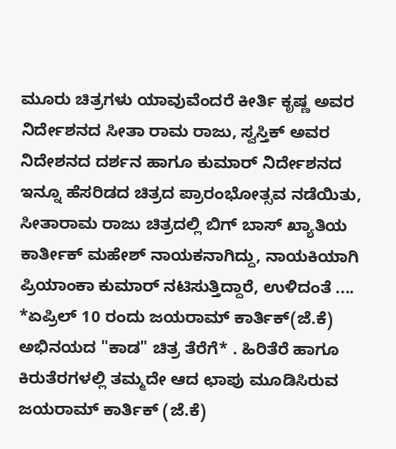ಮೂರು ಚಿತ್ರಗಳು ಯಾವುವೆಂದರೆ ಕೀರ್ತಿ ಕೃಷ್ಣ ಅವರ ನಿರ್ದೇಶನದ ಸೀತಾ ರಾಮ ರಾಜು, ಸ್ವಸ್ತಿಕ್ ಅವರ ನಿದೇಶನದ ದರ್ಶನ ಹಾಗೂ ಕುಮಾರ್ ನಿರ್ದೇಶನದ ಇನ್ನೂ ಹೆಸರಿಡದ ಚಿತ್ರದ ಪ್ರಾರಂಭೋತ್ಸವ ನಡೆಯಿತು, ಸೀತಾರಾಮ ರಾಜು ಚಿತ್ರದಲ್ಲಿ ಬಿಗ್ ಬಾಸ್ ಖ್ಯಾತಿಯ ಕಾರ್ತೀಕ್ ಮಹೇಶ್ ನಾಯಕನಾಗಿದ್ದು, ನಾಯಕಿಯಾಗಿ ಪ್ರಿಯಾಂಕಾ ಕುಮಾರ್ ನಟಿಸುತ್ತಿದ್ದಾರೆ, ಉಳಿದಂತೆ ....
*ಏಪ್ರಿಲ್ 10 ರಂದು ಜಯರಾಮ್ ಕಾರ್ತಿಕ್(ಜೆ.ಕೆ) ಅಭಿನಯದ "ಕಾಡ" ಚಿತ್ರ ತೆರೆಗೆ* . ಹಿರಿತೆರೆ ಹಾಗೂ ಕಿರುತೆರಗಳಲ್ಲಿ ತಮ್ಮದೇ ಆದ ಛಾಪು ಮೂಡಿಸಿರುವ ಜಯರಾಮ್ ಕಾರ್ತಿಕ್ (ಜೆ.ಕೆ)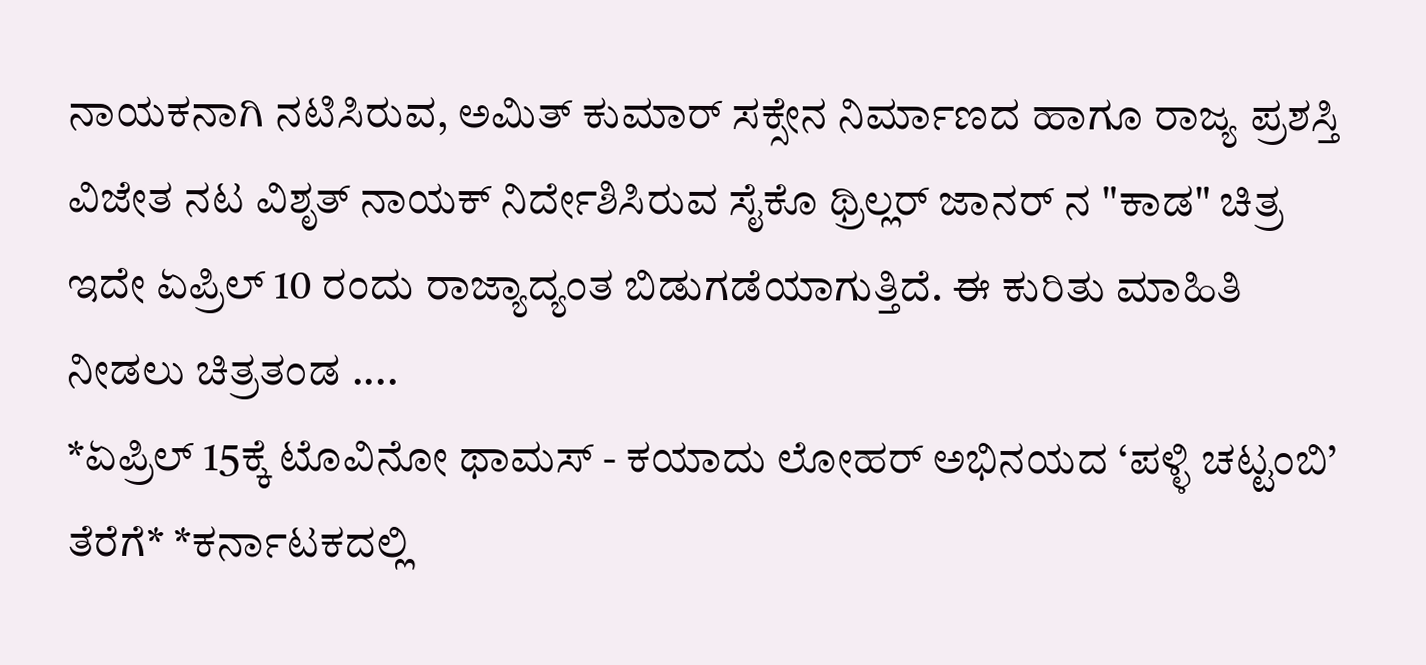ನಾಯಕನಾಗಿ ನಟಿಸಿರುವ, ಅಮಿತ್ ಕುಮಾರ್ ಸಕ್ಸೇನ ನಿರ್ಮಾಣದ ಹಾಗೂ ರಾಜ್ಯ ಪ್ರಶಸ್ತಿ ವಿಜೇತ ನಟ ವಿಶೃತ್ ನಾಯಕ್ ನಿರ್ದೇಶಿಸಿರುವ ಸೈಕೊ ಥ್ರಿಲ್ಲರ್ ಜಾನರ್ ನ "ಕಾಡ" ಚಿತ್ರ ಇದೇ ಏಪ್ರಿಲ್ 10 ರಂದು ರಾಜ್ಯಾದ್ಯಂತ ಬಿಡುಗಡೆಯಾಗುತ್ತಿದೆ. ಈ ಕುರಿತು ಮಾಹಿತಿ ನೀಡಲು ಚಿತ್ರತಂಡ ....
*ಏಪ್ರಿಲ್ 15ಕ್ಕೆ ಟೊವಿನೋ ಥಾಮಸ್ - ಕಯಾದು ಲೋಹರ್ ಅಭಿನಯದ ‘ಪಳ್ಳಿ ಚಟ್ಟಂಬಿ’ ತೆರೆಗೆ* *ಕರ್ನಾಟಕದಲ್ಲಿ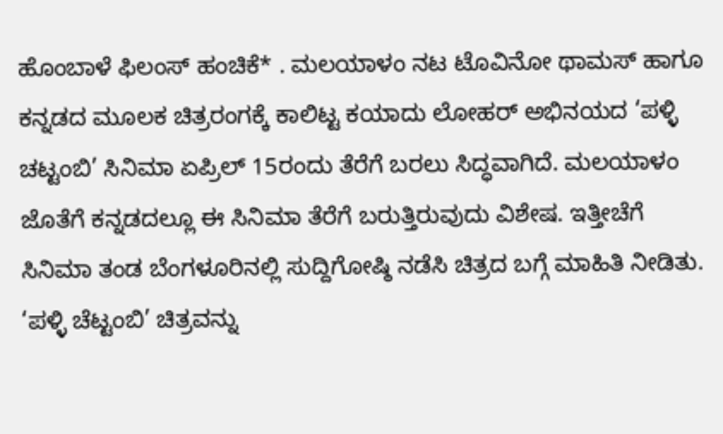ಹೊಂಬಾಳೆ ಫಿಲಂಸ್ ಹಂಚಿಕೆ* . ಮಲಯಾಳಂ ನಟ ಟೊವಿನೋ ಥಾಮಸ್ ಹಾಗೂ ಕನ್ನಡದ ಮೂಲಕ ಚಿತ್ರರಂಗಕ್ಕೆ ಕಾಲಿಟ್ಟ ಕಯಾದು ಲೋಹರ್ ಅಭಿನಯದ ‘ಪಳ್ಳಿ ಚಟ್ಟಂಬಿ’ ಸಿನಿಮಾ ಏಪ್ರಿಲ್ 15ರಂದು ತೆರೆಗೆ ಬರಲು ಸಿದ್ಧವಾಗಿದೆ. ಮಲಯಾಳಂ ಜೊತೆಗೆ ಕನ್ನಡದಲ್ಲೂ ಈ ಸಿನಿಮಾ ತೆರೆಗೆ ಬರುತ್ತಿರುವುದು ವಿಶೇಷ. ಇತ್ತೀಚೆಗೆ ಸಿನಿಮಾ ತಂಡ ಬೆಂಗಳೂರಿನಲ್ಲಿ ಸುದ್ದಿಗೋಷ್ಠಿ ನಡೆಸಿ ಚಿತ್ರದ ಬಗ್ಗೆ ಮಾಹಿತಿ ನೀಡಿತು. ‘ಪಳ್ಳಿ ಚೆಟ್ಟಂಬಿ’ ಚಿತ್ರವನ್ನು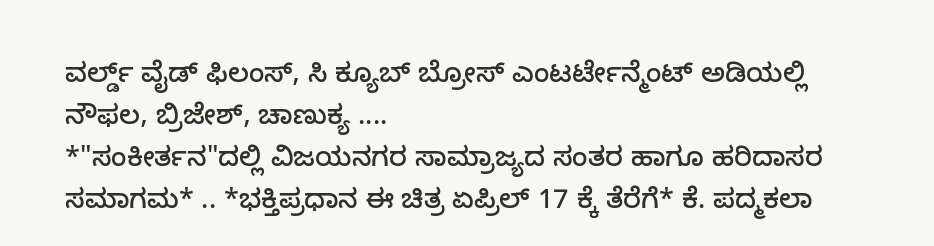ವರ್ಲ್ಡ್ ವೈಡ್ ಫಿಲಂಸ್, ಸಿ ಕ್ಯೂಬ್ ಬ್ರೋಸ್ ಎಂಟರ್ಟೇನ್ಮೆಂಟ್ ಅಡಿಯಲ್ಲಿ ನೌಫಲ, ಬ್ರಿಜೇಶ್, ಚಾಣುಕ್ಯ ....
*"ಸಂಕೀರ್ತನ"ದಲ್ಲಿ ವಿಜಯನಗರ ಸಾಮ್ರಾಜ್ಯದ ಸಂತರ ಹಾಗೂ ಹರಿದಾಸರ ಸಮಾಗಮ* .. *ಭಕ್ತಿಪ್ರಧಾನ ಈ ಚಿತ್ರ ಏಪ್ರಿಲ್ 17 ಕ್ಕೆ ತೆರೆಗೆ* ಕೆ. ಪದ್ಮಕಲಾ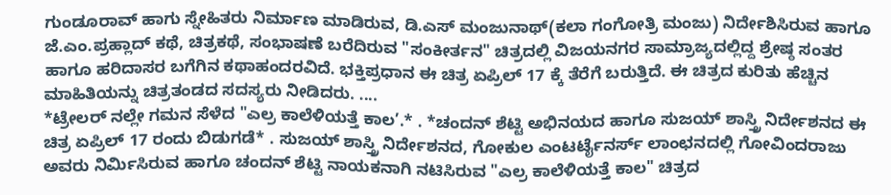ಗುಂಡೂರಾವ್ ಹಾಗು ಸ್ನೇಹಿತರು ನಿರ್ಮಾಣ ಮಾಡಿರುವ, ಡಿ.ಎಸ್ ಮಂಜುನಾಥ್(ಕಲಾ ಗಂಗೋತ್ರಿ ಮಂಜು) ನಿರ್ದೇಶಿಸಿರುವ ಹಾಗೂ ಜೆ.ಎಂ.ಪ್ರಹ್ಲಾದ್ ಕಥೆ, ಚಿತ್ರಕಥೆ, ಸಂಭಾಷಣೆ ಬರೆದಿರುವ "ಸಂಕೀರ್ತನ" ಚಿತ್ರದಲ್ಲಿ ವಿಜಯನಗರ ಸಾಮ್ರಾಜ್ಯದಲ್ಲಿದ್ದ ಶ್ರೇಷ್ಠ ಸಂತರ ಹಾಗೂ ಹರಿದಾಸರ ಬಗೆಗಿನ ಕಥಾಹಂದರವಿದೆ. ಭಕ್ತಿಪ್ರಧಾನ ಈ ಚಿತ್ರ ಏಪ್ರಿಲ್ 17 ಕ್ಕೆ ತೆರೆಗೆ ಬರುತ್ತಿದೆ. ಈ ಚಿತ್ರದ ಕುರಿತು ಹೆಚ್ಚಿನ ಮಾಹಿತಿಯನ್ನು ಚಿತ್ರತಂಡದ ಸದಸ್ಯರು ನೀಡಿದರು. ....
*ಟ್ರೇಲರ್ ನಲ್ಲೇ ಗಮನ ಸೆಳೆದ "ಎಲ್ರ ಕಾಲೆಳಿಯತ್ತೆ ಕಾಲ’.* . *ಚಂದನ್ ಶೆಟ್ಟಿ ಅಭಿನಯದ ಹಾಗೂ ಸುಜಯ್ ಶಾಸ್ತ್ರಿ ನಿರ್ದೇಶನದ ಈ ಚಿತ್ರ ಏಪ್ರಿಲ್ 17 ರಂದು ಬಿಡುಗಡೆ* . ಸುಜಯ್ ಶಾಸ್ತ್ರಿ ನಿರ್ದೇಶನದ, ಗೋಕುಲ ಎಂಟರ್ಟೈನರ್ಸ್ ಲಾಂಛನದಲ್ಲಿ ಗೋವಿಂದರಾಜು ಅವರು ನಿರ್ಮಿಸಿರುವ ಹಾಗೂ ಚಂದನ್ ಶೆಟ್ಟಿ ನಾಯಕನಾಗಿ ನಟಿಸಿರುವ "ಎಲ್ರ ಕಾಲೆಳಿಯತ್ತೆ ಕಾಲ" ಚಿತ್ರದ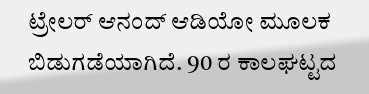ಟ್ರೇಲರ್ ಆನಂದ್ ಆಡಿಯೋ ಮೂಲಕ ಬಿಡುಗಡೆಯಾಗಿದೆ. 90 ರ ಕಾಲಘಟ್ಟದ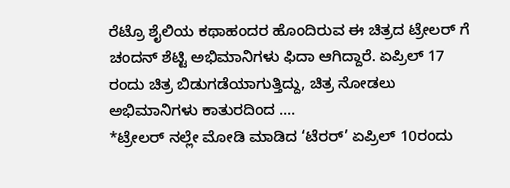ರೆಟ್ರೊ ಶೈಲಿಯ ಕಥಾಹಂದರ ಹೊಂದಿರುವ ಈ ಚಿತ್ರದ ಟ್ರೇಲರ್ ಗೆ ಚಂದನ್ ಶೆಟ್ಟಿ ಅಭಿಮಾನಿಗಳು ಫಿದಾ ಆಗಿದ್ದಾರೆ. ಏಪ್ರಿಲ್ 17 ರಂದು ಚಿತ್ರ ಬಿಡುಗಡೆಯಾಗುತ್ತಿದ್ದು, ಚಿತ್ರ ನೋಡಲು ಅಭಿಮಾನಿಗಳು ಕಾತುರದಿಂದ ....
*ಟ್ರೇಲರ್ ನಲ್ಲೇ ಮೋಡಿ ಮಾಡಿದ ‘ಟೆರರ್’ ಏಪ್ರಿಲ್ 10ರಂದು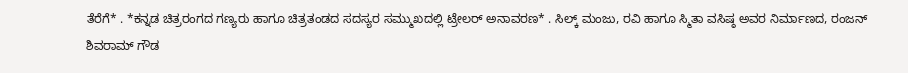ತೆರೆಗೆ* . *ಕನ್ನಡ ಚಿತ್ರರಂಗದ ಗಣ್ಯರು ಹಾಗೂ ಚಿತ್ರತಂಡದ ಸದಸ್ಯರ ಸಮ್ಮುಖದಲ್ಲಿ ಟ್ರೇಲರ್ ಅನಾವರಣ* . ಸಿಲ್ಕ್ ಮಂಜು, ರವಿ ಹಾಗೂ ಸ್ಮಿತಾ ವಸಿಷ್ಠ ಅವರ ನಿರ್ಮಾಣದ, ರಂಜನ್ ಶಿವರಾಮ್ ಗೌಡ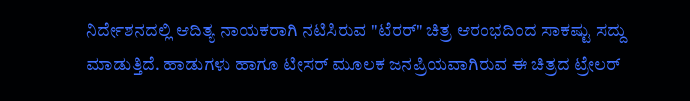ನಿರ್ದೇಶನದಲ್ಲಿ ಆದಿತ್ಯ ನಾಯಕರಾಗಿ ನಟಿಸಿರುವ "ಟೆರರ್" ಚಿತ್ರ ಆರಂಭದಿಂದ ಸಾಕಷ್ಟು ಸದ್ದು ಮಾಡುತ್ತಿದೆ. ಹಾಡುಗಳು ಹಾಗೂ ಟೀಸರ್ ಮೂಲಕ ಜನಪ್ರಿಯವಾಗಿರುವ ಈ ಚಿತ್ರದ ಟ್ರೇಲರ್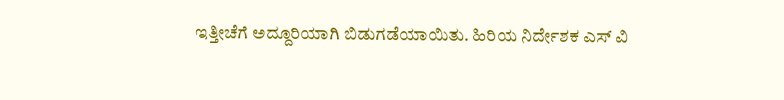ಇತ್ತೀಚೆಗೆ ಅದ್ದೂರಿಯಾಗಿ ಬಿಡುಗಡೆಯಾಯಿತು. ಹಿರಿಯ ನಿರ್ದೇಶಕ ಎಸ್ ವಿ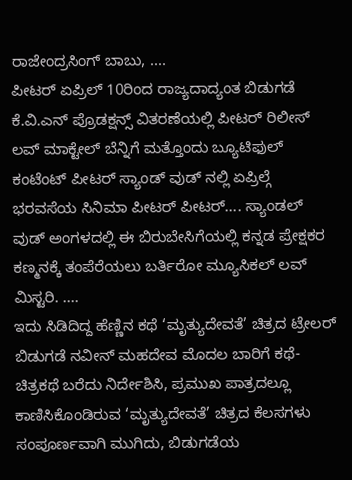ರಾಜೇಂದ್ರಸಿಂಗ್ ಬಾಬು, ....
ಪೀಟರ್ ಏಪ್ರಿಲ್ 10ರಿಂದ ರಾಜ್ಯದಾದ್ಯಂತ ಬಿಡುಗಡೆ ಕೆ.ವಿ.ಎನ್ ಪ್ರೊಡಕ್ಷನ್ಸ್ ವಿತರಣೆಯಲ್ಲಿ ಪೀಟರ್ ರಿಲೀಸ್ ಲವ್ ಮಾಕ್ಟೇಲ್ ಬೆನ್ನಿಗೆ ಮತ್ತೊಂದು ಬ್ಯೂಟಿಫುಲ್ ಕಂಟೆಂಟ್ ಪೀಟರ್ ಸ್ಯಾಂಡ್ ವುಡ್ ನಲ್ಲಿ ಏಪ್ರಿಲ್ಗೆ ಭರವಸೆಯ ಸಿನಿಮಾ ಪೀಟರ್ ಪೀಟರ್.... ಸ್ಯಾಂಡಲ್ ವುಡ್ ಅಂಗಳದಲ್ಲಿ ಈ ಬಿರುಬೇಸಿಗೆಯಲ್ಲಿ ಕನ್ನಡ ಪ್ರೇಕ್ಷಕರ ಕಣ್ಮನಕ್ಕೆ ತಂಪೆರೆಯಲು ಬರ್ತಿರೋ ಮ್ಯೂಸಿಕಲ್ ಲವ್ ಮಿಸ್ಟರಿ. ....
ಇದು ಸಿಡಿದಿದ್ದ ಹೆಣ್ಣಿನ ಕಥೆ ‘ಮೃತ್ಯುದೇವತೆ’ ಚಿತ್ರದ ಟ್ರೇಲರ್ ಬಿಡುಗಡೆ ನವೀನ್ ಮಹದೇವ ಮೊದಲ ಬಾರಿಗೆ ಕಥೆ-ಚಿತ್ರಕಥೆ ಬರೆದು ನಿರ್ದೇಶಿಸಿ, ಪ್ರಮುಖ ಪಾತ್ರದಲ್ಲೂ ಕಾಣಿಸಿಕೊಂಡಿರುವ ‘ಮೃತ್ಯುದೇವತೆ’ ಚಿತ್ರದ ಕೆಲಸಗಳು ಸಂಪೂರ್ಣವಾಗಿ ಮುಗಿದು, ಬಿಡುಗಡೆಯ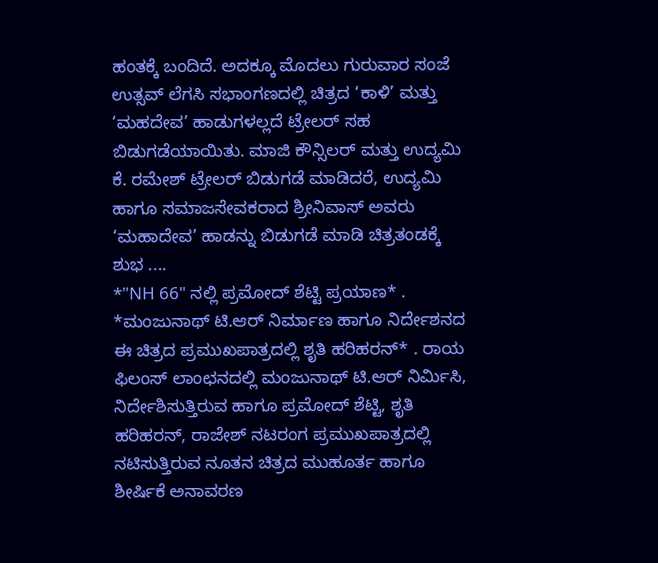ಹಂತಕ್ಕೆ ಬಂದಿದೆ. ಅದಕ್ಕೂ ಮೊದಲು ಗುರುವಾರ ಸಂಜೆ ಉತ್ಸವ್ ಲೆಗಸಿ ಸಭಾಂಗಣದಲ್ಲಿ ಚಿತ್ರದ ‘ಕಾಳಿ’ ಮತ್ತು ‘ಮಹದೇವ’ ಹಾಡುಗಳಲ್ಲದೆ ಟ್ರೇಲರ್ ಸಹ ಬಿಡುಗಡೆಯಾಯಿತು. ಮಾಜಿ ಕೌನ್ಸಿಲರ್ ಮತ್ತು ಉದ್ಯಮಿ ಕೆ. ರಮೇಶ್ ಟ್ರೇಲರ್ ಬಿಡುಗಡೆ ಮಾಡಿದರೆ, ಉದ್ಯಮಿ ಹಾಗೂ ಸಮಾಜಸೇವಕರಾದ ಶ್ರೀನಿವಾಸ್ ಅವರು ‘ಮಹಾದೇವ’ ಹಾಡನ್ನು ಬಿಡುಗಡೆ ಮಾಡಿ ಚಿತ್ರತಂಡಕ್ಕೆ ಶುಭ ....
*"NH 66" ನಲ್ಲಿ ಪ್ರಮೋದ್ ಶೆಟ್ಟಿ ಪ್ರಯಾಣ* . *ಮಂಜುನಾಥ್ ಟಿ.ಆರ್ ನಿರ್ಮಾಣ ಹಾಗೂ ನಿರ್ದೇಶನದ ಈ ಚಿತ್ರದ ಪ್ರಮುಖಪಾತ್ರದಲ್ಲಿ ಶೃತಿ ಹರಿಹರನ್* . ರಾಯ ಫಿಲಂಸ್ ಲಾಂಛನದಲ್ಲಿ ಮಂಜುನಾಥ್ ಟಿ.ಆರ್ ನಿರ್ಮಿಸಿ, ನಿರ್ದೇಶಿಸುತ್ತಿರುವ ಹಾಗೂ ಪ್ರಮೋದ್ ಶೆಟ್ಟಿ, ಶೃತಿ ಹರಿಹರನ್, ರಾಜೇಶ್ ನಟರಂಗ ಪ್ರಮುಖಪಾತ್ರದಲ್ಲಿ ನಟಿಸುತ್ತಿರುವ ನೂತನ ಚಿತ್ರದ ಮುಹೂರ್ತ ಹಾಗೂ ಶೀರ್ಷಿಕೆ ಅನಾವರಣ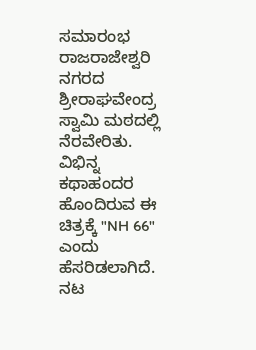ಸಮಾರಂಭ ರಾಜರಾಜೇಶ್ವರಿ ನಗರದ ಶ್ರೀರಾಘವೇಂದ್ರ ಸ್ವಾಮಿ ಮಠದಲ್ಲಿ ನೆರವೇರಿತು. ವಿಭಿನ್ನ ಕಥಾಹಂದರ ಹೊಂದಿರುವ ಈ ಚಿತ್ರಕ್ಕೆ "NH 66" ಎಂದು ಹೆಸರಿಡಲಾಗಿದೆ. ನಟ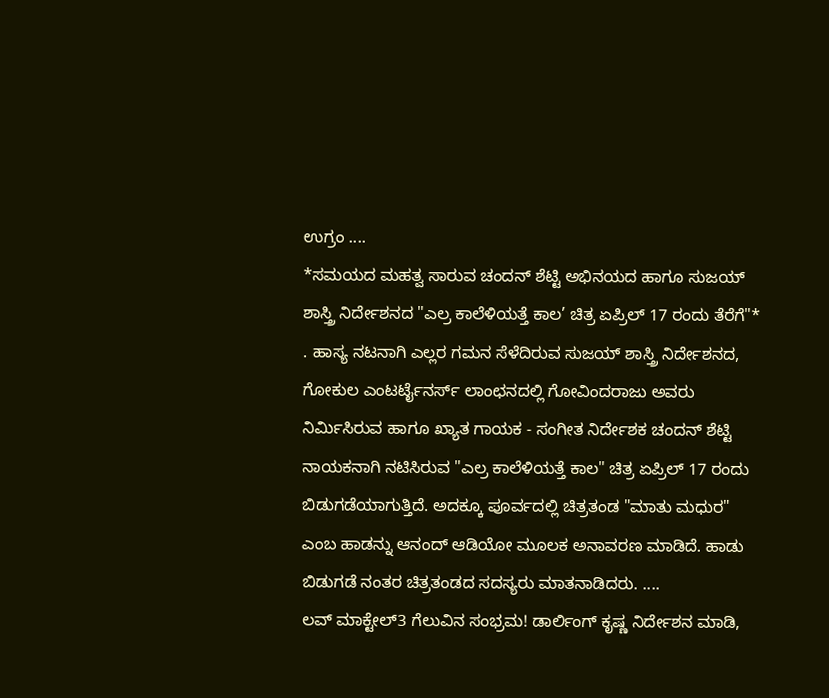ಉಗ್ರಂ ....
*ಸಮಯದ ಮಹತ್ವ ಸಾರುವ ಚಂದನ್ ಶೆಟ್ಟಿ ಅಭಿನಯದ ಹಾಗೂ ಸುಜಯ್ ಶಾಸ್ತ್ರಿ ನಿರ್ದೇಶನದ "ಎಲ್ರ ಕಾಲೆಳಿಯತ್ತೆ ಕಾಲ’ ಚಿತ್ರ ಏಪ್ರಿಲ್ 17 ರಂದು ತೆರೆಗೆ"* . ಹಾಸ್ಯ ನಟನಾಗಿ ಎಲ್ಲರ ಗಮನ ಸೆಳೆದಿರುವ ಸುಜಯ್ ಶಾಸ್ತ್ರಿ ನಿರ್ದೇಶನದ, ಗೋಕುಲ ಎಂಟರ್ಟೈನರ್ಸ್ ಲಾಂಛನದಲ್ಲಿ ಗೋವಿಂದರಾಜು ಅವರು ನಿರ್ಮಿಸಿರುವ ಹಾಗೂ ಖ್ಯಾತ ಗಾಯಕ - ಸಂಗೀತ ನಿರ್ದೇಶಕ ಚಂದನ್ ಶೆಟ್ಟಿ ನಾಯಕನಾಗಿ ನಟಿಸಿರುವ "ಎಲ್ರ ಕಾಲೆಳಿಯತ್ತೆ ಕಾಲ" ಚಿತ್ರ ಏಪ್ರಿಲ್ 17 ರಂದು ಬಿಡುಗಡೆಯಾಗುತ್ತಿದೆ. ಅದಕ್ಕೂ ಪೂರ್ವದಲ್ಲಿ ಚಿತ್ರತಂಡ "ಮಾತು ಮಧುರ" ಎಂಬ ಹಾಡನ್ನು ಆನಂದ್ ಆಡಿಯೋ ಮೂಲಕ ಅನಾವರಣ ಮಾಡಿದೆ. ಹಾಡು ಬಿಡುಗಡೆ ನಂತರ ಚಿತ್ರತಂಡದ ಸದಸ್ಯರು ಮಾತನಾಡಿದರು. ....
ಲವ್ ಮಾಕ್ಟೇಲ್3 ಗೆಲುವಿನ ಸಂಭ್ರಮ! ಡಾರ್ಲಿಂಗ್ ಕೃಷ್ಣ ನಿರ್ದೇಶನ ಮಾಡಿ,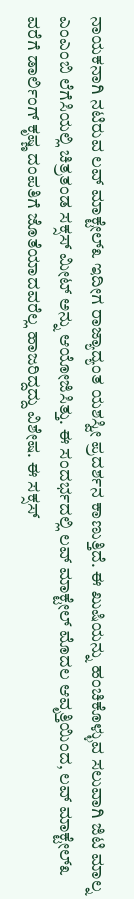ನಾಯಕನಾಗಿ ನಟಿರುವ ಲವ್ ಮಾಕ್ಟೇಲ್೩ ಇದೀಗ ರಾಜ್ಯಾದ್ಯಂತ ಯಶಸ್ವೀ ಪ್ರದರ್ಶನ ಕಾಣುತ್ತಿದೆ. ಈ ಖುಷಿಯನ್ನು ಹಂಚಿಕೊಳ್ಳುವ ಸಲುವಾಗಿ ಜಿಟಿ ಮಾಲ್ನ ಎಂಎಂಬಿ ಲೆಗೆಸಿಯಲ್ಲಿ ಚಿತ್ರತಂಡ ಸಕ್ಸಸ್ ಮೀಟ್ ಅನ್ನು ಆಯೋಜಿಸಿತ್ತು. ಈ ಸಂದರ್ಭದಲ್ಲಿ ಲವ್ ಮಾಕ್ಟೇಲ್ ಮೊದಲ ಆವೃತ್ತಿಯಿಂದ, ಲವ್ ಮಾಕ್ಟೇಲ್೩ ವರೆಗೆ ಡಾರ್ಲಿಂಗ್ ಕೃಷ್ಣ ದಂಪತಿಗೆ ಜೊತೆಯಾದವರೆಲ್ಲ ಹಾಜರಿದ್ದದ್ದು ವಿಶೇಷ. ಈ ಸಕ್ಸಸ್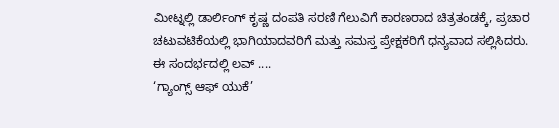ಮೀಟ್ನಲ್ಲಿ ಡಾರ್ಲಿಂಗ್ ಕೃಷ್ಣ ದಂಪತಿ ಸರಣಿ ಗೆಲುವಿಗೆ ಕಾರಣರಾದ ಚಿತ್ರತಂಡಕ್ಕೆ, ಪ್ರಚಾರ ಚಟುವಟಿಕೆಯಲ್ಲಿ ಭಾಗಿಯಾದವರಿಗೆ ಮತ್ತು ಸಮಸ್ತ ಪ್ರೇಕ್ಷಕರಿಗೆ ಧನ್ಯವಾದ ಸಲ್ಲಿಸಿದರು. ಈ ಸಂದರ್ಭದಲ್ಲಿ ಲವ್ ....
‘ಗ್ಯಾಂಗ್ಸ್ ಆಫ್ ಯುಕೆ’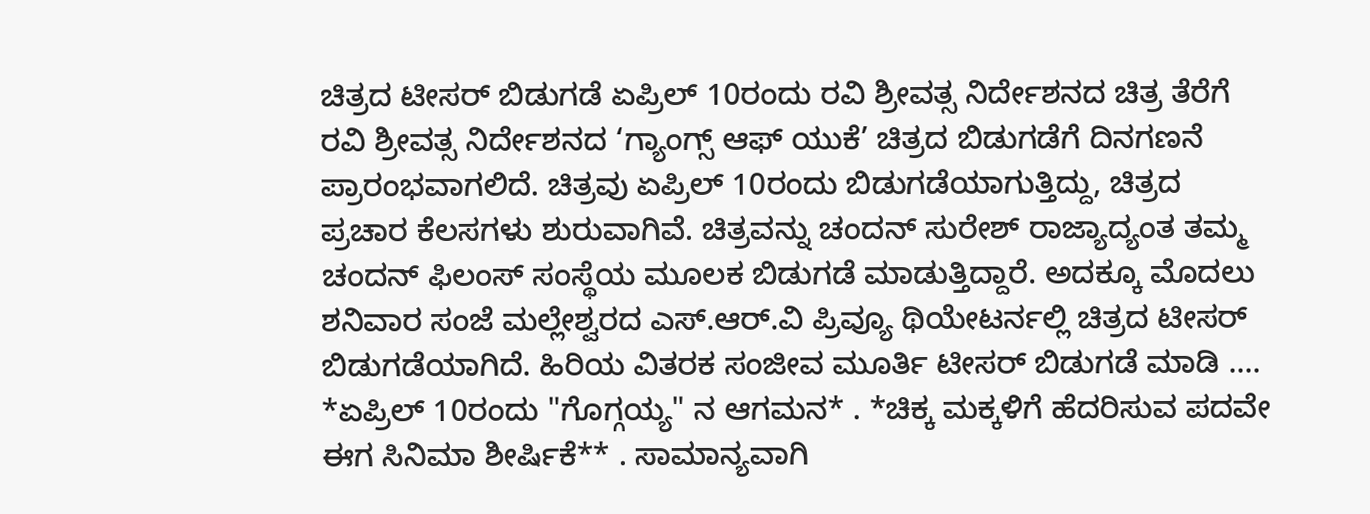ಚಿತ್ರದ ಟೀಸರ್ ಬಿಡುಗಡೆ ಏಪ್ರಿಲ್ 10ರಂದು ರವಿ ಶ್ರೀವತ್ಸ ನಿರ್ದೇಶನದ ಚಿತ್ರ ತೆರೆಗೆ ರವಿ ಶ್ರೀವತ್ಸ ನಿರ್ದೇಶನದ ‘ಗ್ಯಾಂಗ್ಸ್ ಆಫ್ ಯುಕೆ’ ಚಿತ್ರದ ಬಿಡುಗಡೆಗೆ ದಿನಗಣನೆ ಪ್ರಾರಂಭವಾಗಲಿದೆ. ಚಿತ್ರವು ಏಪ್ರಿಲ್ 10ರಂದು ಬಿಡುಗಡೆಯಾಗುತ್ತಿದ್ದು, ಚಿತ್ರದ ಪ್ರಚಾರ ಕೆಲಸಗಳು ಶುರುವಾಗಿವೆ. ಚಿತ್ರವನ್ನು ಚಂದನ್ ಸುರೇಶ್ ರಾಜ್ಯಾದ್ಯಂತ ತಮ್ಮ ಚಂದನ್ ಫಿಲಂಸ್ ಸಂಸ್ಥೆಯ ಮೂಲಕ ಬಿಡುಗಡೆ ಮಾಡುತ್ತಿದ್ದಾರೆ. ಅದಕ್ಕೂ ಮೊದಲು ಶನಿವಾರ ಸಂಜೆ ಮಲ್ಲೇಶ್ವರದ ಎಸ್.ಆರ್.ವಿ ಪ್ರಿವ್ಯೂ ಥಿಯೇಟರ್ನಲ್ಲಿ ಚಿತ್ರದ ಟೀಸರ್ ಬಿಡುಗಡೆಯಾಗಿದೆ. ಹಿರಿಯ ವಿತರಕ ಸಂಜೀವ ಮೂರ್ತಿ ಟೀಸರ್ ಬಿಡುಗಡೆ ಮಾಡಿ ....
*ಏಪ್ರಿಲ್ 10ರಂದು "ಗೊಗ್ಗಯ್ಯ" ನ ಆಗಮನ* . *ಚಿಕ್ಕ ಮಕ್ಕಳಿಗೆ ಹೆದರಿಸುವ ಪದವೇ ಈಗ ಸಿನಿಮಾ ಶೀರ್ಷಿಕೆ** . ಸಾಮಾನ್ಯವಾಗಿ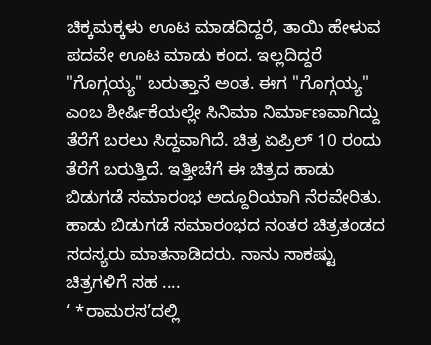ಚಿಕ್ಕಮಕ್ಕಳು ಊಟ ಮಾಡದಿದ್ದರೆ, ತಾಯಿ ಹೇಳುವ ಪದವೇ ಊಟ ಮಾಡು ಕಂದ. ಇಲ್ಲದಿದ್ದರೆ "ಗೊಗ್ಗಯ್ಯ" ಬರುತ್ತಾನೆ ಅಂತ. ಈಗ "ಗೊಗ್ಗಯ್ಯ" ಎಂಬ ಶೀರ್ಷಿಕೆಯಲ್ಲೇ ಸಿನಿಮಾ ನಿರ್ಮಾಣವಾಗಿದ್ದು ತೆರೆಗೆ ಬರಲು ಸಿದ್ದವಾಗಿದೆ. ಚಿತ್ರ ಏಪ್ರಿಲ್ 10 ರಂದು ತೆರೆಗೆ ಬರುತ್ತಿದೆ. ಇತ್ತೀಚೆಗೆ ಈ ಚಿತ್ರದ ಹಾಡು ಬಿಡುಗಡೆ ಸಮಾರಂಭ ಅದ್ದೂರಿಯಾಗಿ ನೆರವೇರಿತು. ಹಾಡು ಬಿಡುಗಡೆ ಸಮಾರಂಭದ ನಂತರ ಚಿತ್ರತಂಡದ ಸದಸ್ಯರು ಮಾತನಾಡಿದರು. ನಾನು ಸಾಕಷ್ಟು ಚಿತ್ರಗಳಿಗೆ ಸಹ ....
‘ *ರಾಮರಸ’ದಲ್ಲಿ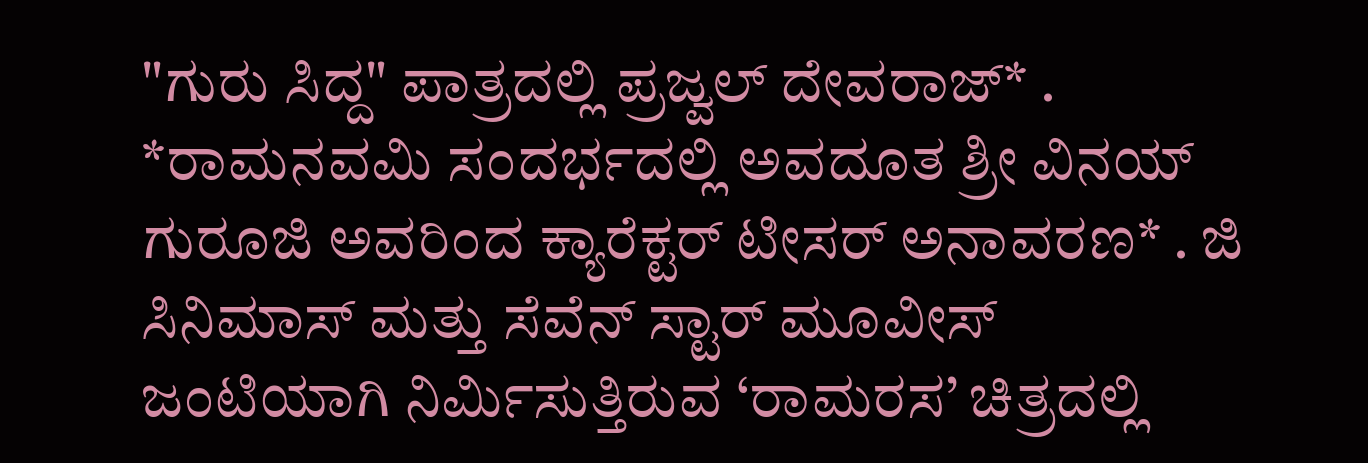"ಗುರು ಸಿದ್ದ" ಪಾತ್ರದಲ್ಲಿ ಪ್ರಜ್ವಲ್ ದೇವರಾಜ್* . *ರಾಮನವಮಿ ಸಂದರ್ಭದಲ್ಲಿ ಅವದೂತ ಶ್ರೀ ವಿನಯ್ ಗುರೂಜಿ ಅವರಿಂದ ಕ್ಯಾರೆಕ್ಟರ್ ಟೀಸರ್ ಅನಾವರಣ* . ಜಿ ಸಿನಿಮಾಸ್ ಮತ್ತು ಸೆವೆನ್ ಸ್ಟಾರ್ ಮೂವೀಸ್ ಜಂಟಿಯಾಗಿ ನಿರ್ಮಿಸುತ್ತಿರುವ ‘ರಾಮರಸ’ ಚಿತ್ರದಲ್ಲಿ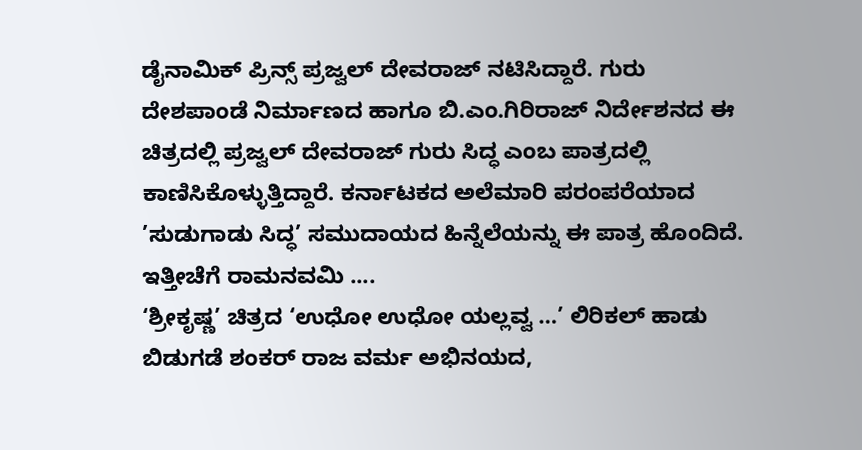ಡೈನಾಮಿಕ್ ಪ್ರಿನ್ಸ್ ಪ್ರಜ್ವಲ್ ದೇವರಾಜ್ ನಟಿಸಿದ್ದಾರೆ. ಗುರು ದೇಶಪಾಂಡೆ ನಿರ್ಮಾಣದ ಹಾಗೂ ಬಿ.ಎಂ.ಗಿರಿರಾಜ್ ನಿರ್ದೇಶನದ ಈ ಚಿತ್ರದಲ್ಲಿ ಪ್ರಜ್ವಲ್ ದೇವರಾಜ್ ಗುರು ಸಿದ್ಧ ಎಂಬ ಪಾತ್ರದಲ್ಲಿ ಕಾಣಿಸಿಕೊಳ್ಳುತ್ತಿದ್ದಾರೆ. ಕರ್ನಾಟಕದ ಅಲೆಮಾರಿ ಪರಂಪರೆಯಾದ ’ಸುಡುಗಾಡು ಸಿದ್ಧ’ ಸಮುದಾಯದ ಹಿನ್ನೆಲೆಯನ್ನು ಈ ಪಾತ್ರ ಹೊಂದಿದೆ. ಇತ್ತೀಚೆಗೆ ರಾಮನವಮಿ ....
‘ಶ್ರೀಕೃಷ್ಣ’ ಚಿತ್ರದ ‘ಉಧೋ ಉಧೋ ಯಲ್ಲವ್ವ …’ ಲಿರಿಕಲ್ ಹಾಡು ಬಿಡುಗಡೆ ಶಂಕರ್ ರಾಜ ವರ್ಮ ಅಭಿನಯದ,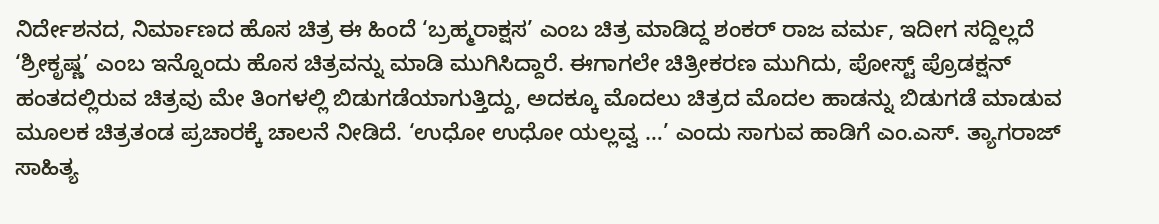ನಿರ್ದೇಶನದ, ನಿರ್ಮಾಣದ ಹೊಸ ಚಿತ್ರ ಈ ಹಿಂದೆ ‘ಬ್ರಹ್ಮರಾಕ್ಷಸ’ ಎಂಬ ಚಿತ್ರ ಮಾಡಿದ್ದ ಶಂಕರ್ ರಾಜ ವರ್ಮ, ಇದೀಗ ಸದ್ದಿಲ್ಲದೆ ‘ಶ್ರೀಕೃಷ್ಣ’ ಎಂಬ ಇನ್ನೊಂದು ಹೊಸ ಚಿತ್ರವನ್ನು ಮಾಡಿ ಮುಗಿಸಿದ್ದಾರೆ. ಈಗಾಗಲೇ ಚಿತ್ರೀಕರಣ ಮುಗಿದು, ಪೋಸ್ಟ್ ಪ್ರೊಡಕ್ಷನ್ ಹಂತದಲ್ಲಿರುವ ಚಿತ್ರವು ಮೇ ತಿಂಗಳಲ್ಲಿ ಬಿಡುಗಡೆಯಾಗುತ್ತಿದ್ದು, ಅದಕ್ಕೂ ಮೊದಲು ಚಿತ್ರದ ಮೊದಲ ಹಾಡನ್ನು ಬಿಡುಗಡೆ ಮಾಡುವ ಮೂಲಕ ಚಿತ್ರತಂಡ ಪ್ರಚಾರಕ್ಕೆ ಚಾಲನೆ ನೀಡಿದೆ. ‘ಉಧೋ ಉಧೋ ಯಲ್ಲವ್ವ …’ ಎಂದು ಸಾಗುವ ಹಾಡಿಗೆ ಎಂ.ಎಸ್. ತ್ಯಾಗರಾಜ್ ಸಾಹಿತ್ಯ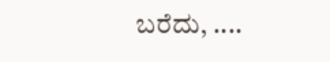ಬರೆದು, ....